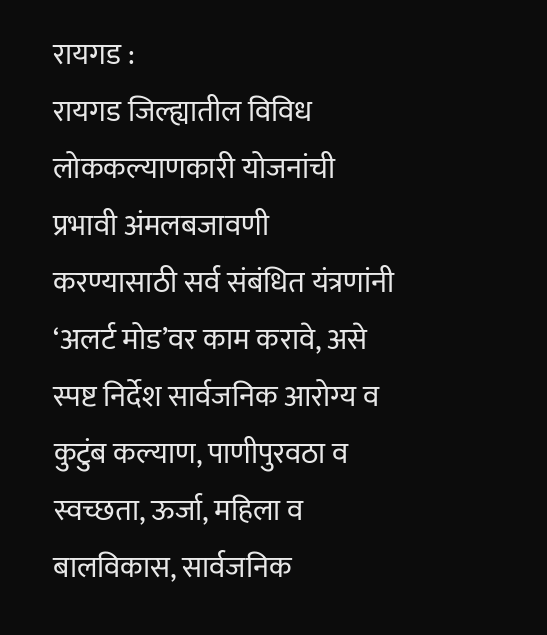रायगड :
रायगड जिल्ह्यातील विविध लोककल्याणकारी योजनांची प्रभावी अंमलबजावणी करण्यासाठी सर्व संबंधित यंत्रणांनी ‘अलर्ट मोड’वर काम करावे, असे स्पष्ट निर्देश सार्वजनिक आरोग्य व कुटुंब कल्याण, पाणीपुरवठा व स्वच्छता, ऊर्जा, महिला व बालविकास, सार्वजनिक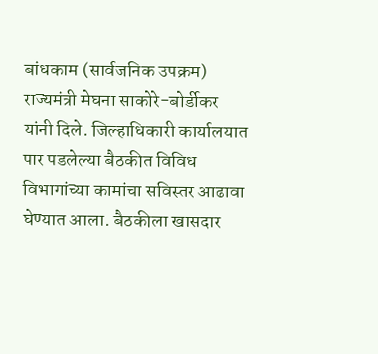बांधकाम (सार्वजनिक उपक्रम) राज्यमंत्री मेघना साकोरे-बोर्डीकर यांनी दिले. जिल्हाधिकारी कार्यालयात पार पडलेल्या बैठकीत विविध विभागांच्या कामांचा सविस्तर आढावा घेण्यात आला. बैठकीला खासदार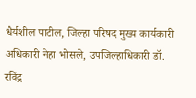धैर्यशील पाटील, जिल्हा परिषद मुख्य कार्यकारी अधिकारी नेहा भोसले, उपजिल्हाधिकारी डॉ. रविंद्र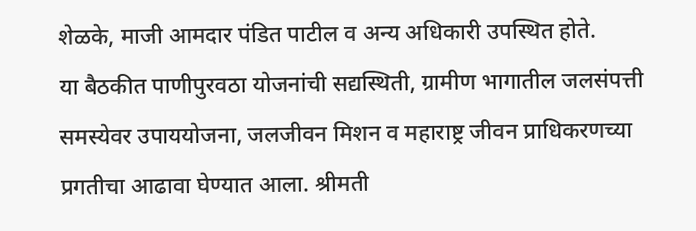शेळके, माजी आमदार पंडित पाटील व अन्य अधिकारी उपस्थित होते.
या बैठकीत पाणीपुरवठा योजनांची सद्यस्थिती, ग्रामीण भागातील जलसंपत्ती समस्येवर उपाययोजना, जलजीवन मिशन व महाराष्ट्र जीवन प्राधिकरणच्या प्रगतीचा आढावा घेण्यात आला. श्रीमती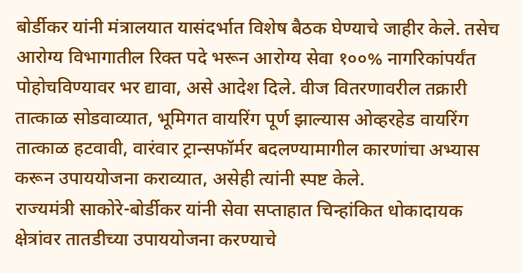बोर्डीकर यांनी मंत्रालयात यासंदर्भात विशेष बैठक घेण्याचे जाहीर केले. तसेच आरोग्य विभागातील रिक्त पदे भरून आरोग्य सेवा १००% नागरिकांपर्यंत पोहोचविण्यावर भर द्यावा, असे आदेश दिले. वीज वितरणावरील तक्रारी तात्काळ सोडवाव्यात, भूमिगत वायरिंग पूर्ण झाल्यास ओव्हरहेड वायरिंग तात्काळ हटवावी, वारंवार ट्रान्सफॉर्मर बदलण्यामागील कारणांचा अभ्यास करून उपाययोजना कराव्यात, असेही त्यांनी स्पष्ट केले.
राज्यमंत्री साकोरे-बोर्डीकर यांनी सेवा सप्ताहात चिन्हांकित धोकादायक क्षेत्रांवर तातडीच्या उपाययोजना करण्याचे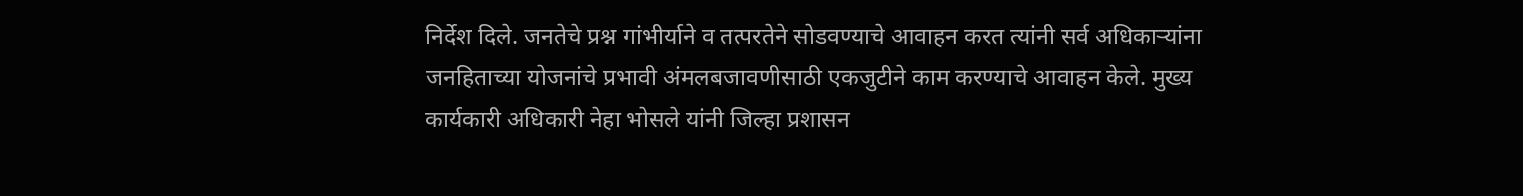निर्देश दिले. जनतेचे प्रश्न गांभीर्याने व तत्परतेने सोडवण्याचे आवाहन करत त्यांनी सर्व अधिकाऱ्यांना जनहिताच्या योजनांचे प्रभावी अंमलबजावणीसाठी एकजुटीने काम करण्याचे आवाहन केले. मुख्य कार्यकारी अधिकारी नेहा भोसले यांनी जिल्हा प्रशासन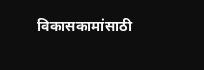विकासकामांसाठी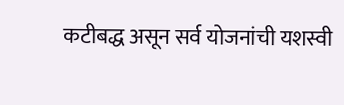कटीबद्ध असून सर्व योजनांची यशस्वी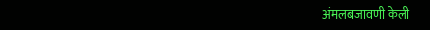अंमलबजावणी केली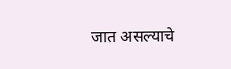जात असल्याचे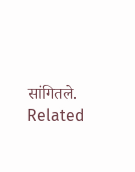सांगितले.
Related